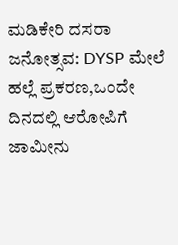ಮಡಿಕೇರಿ ದಸರಾ ಜನೋತ್ಸವ: DYSP ಮೇಲೆ ಹಲ್ಲೆ ಪ್ರಕರಣ,ಒಂದೇ ದಿನದಲ್ಲಿ ಆರೋಪಿಗೆ ಜಾಮೀನು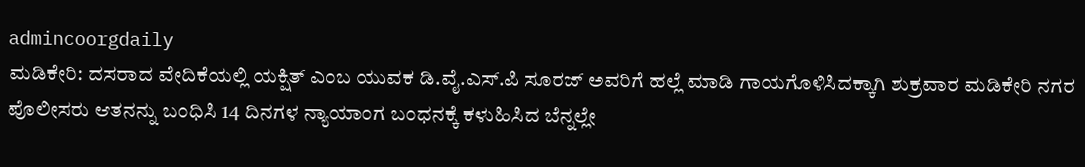admincoorgdaily
ಮಡಿಕೇರಿ: ದಸರಾದ ವೇದಿಕೆಯಲ್ಲಿ ಯಕ್ಷಿತ್ ಎಂಬ ಯುವಕ ಡಿ.ವೈ.ಎಸ್.ಪಿ ಸೂರಜ್ ಅವರಿಗೆ ಹಲ್ಲೆ ಮಾಡಿ ಗಾಯಗೊಳಿಸಿದಕ್ಕಾಗಿ ಶುಕ್ರವಾರ ಮಡಿಕೇರಿ ನಗರ ಪೊಲೀಸರು ಆತನನ್ನು ಬಂಧಿಸಿ 14 ದಿನಗಳ ನ್ಯಾಯಾಂಗ ಬಂಧನಕ್ಕೆ ಕಳುಹಿಸಿದ ಬೆನ್ನಲ್ಲೇ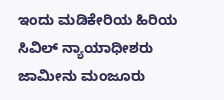ಇಂದು ಮಡಿಕೇರಿಯ ಹಿರಿಯ ಸಿವಿಲ್ ನ್ಯಾಯಾಧೀಶರು ಜಾಮೀನು ಮಂಜೂರು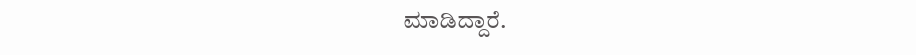ಮಾಡಿದ್ದಾರೆ.